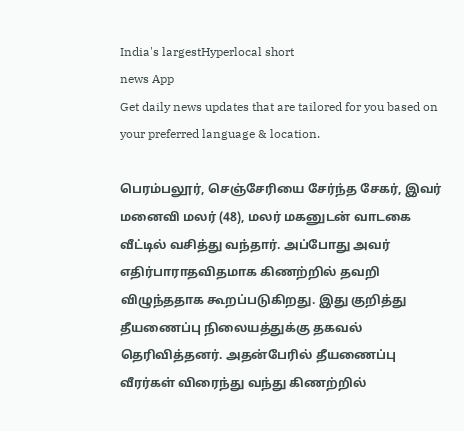India's largestHyperlocal short
news App
Get daily news updates that are tailored for you based on your preferred language & location.

பெரம்பலூர், செஞ்சேரியை சேர்ந்த சேகர், இவர் மனைவி மலர் (48), மலர் மகனுடன் வாடகை வீட்டில் வசித்து வந்தார். அப்போது அவர் எதிர்பாராதவிதமாக கிணற்றில் தவறி விழுந்ததாக கூறப்படுகிறது. இது குறித்து தீயணைப்பு நிலையத்துக்கு தகவல் தெரிவித்தனர். அதன்பேரில் தீயணைப்பு வீரர்கள் விரைந்து வந்து கிணற்றில்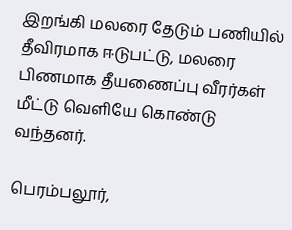இறங்கி மலரை தேடும் பணியில் தீவிரமாக ஈடுபட்டு, மலரை பிணமாக தீயணைப்பு வீரர்கள் மீட்டு வெளியே கொண்டு வந்தனர்.

பெரம்பலூர்,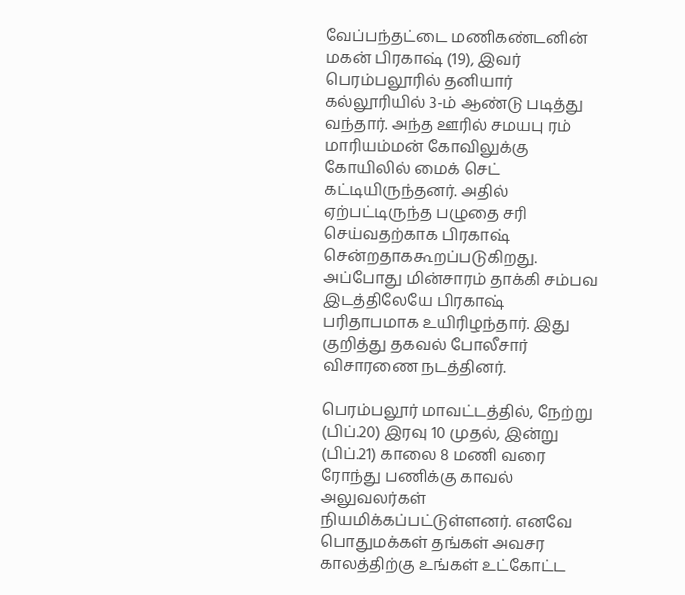வேப்பந்தட்டை மணிகண்டனின் மகன் பிரகாஷ் (19), இவர் பெரம்பலூரில் தனியார் கல்லூரியில் 3-ம் ஆண்டு படித்து வந்தார். அந்த ஊரில் சமயபு ரம் மாரியம்மன் கோவிலுக்கு கோயிலில் மைக் செட் கட்டியிருந்தனர். அதில் ஏற்பட்டிருந்த பழுதை சரி செய்வதற்காக பிரகாஷ் சென்றதாககூறப்படுகிறது. அப்போது மின்சாரம் தாக்கி சம்பவ இடத்திலேயே பிரகாஷ் பரிதாபமாக உயிரிழந்தார். இது குறித்து தகவல் போலீசார் விசாரணை நடத்தினர்.

பெரம்பலூர் மாவட்டத்தில், நேற்று (பிப்.20) இரவு 10 முதல், இன்று (பிப்.21) காலை 8 மணி வரை ரோந்து பணிக்கு காவல் அலுவலர்கள் நியமிக்கப்பட்டுள்ளனர். எனவே பொதுமக்கள் தங்கள் அவசர காலத்திற்கு உங்கள் உட்கோட்ட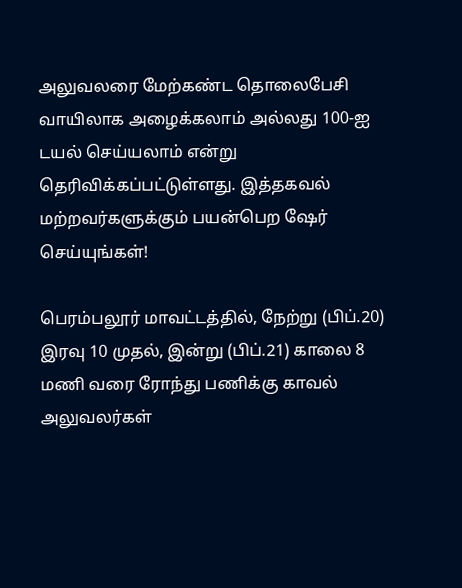அலுவலரை மேற்கண்ட தொலைபேசி வாயிலாக அழைக்கலாம் அல்லது 100-ஐ டயல் செய்யலாம் என்று தெரிவிக்கப்பட்டுள்ளது. இத்தகவல் மற்றவர்களுக்கும் பயன்பெற ஷேர் செய்யுங்கள்!

பெரம்பலூர் மாவட்டத்தில், நேற்று (பிப்.20) இரவு 10 முதல், இன்று (பிப்.21) காலை 8 மணி வரை ரோந்து பணிக்கு காவல் அலுவலர்கள்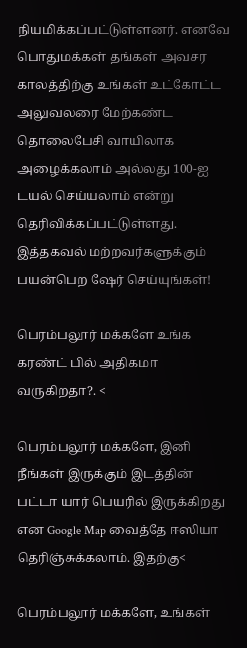நியமிக்கப்பட்டுள்ளனர். எனவே பொதுமக்கள் தங்கள் அவசர காலத்திற்கு உங்கள் உட்கோட்ட அலுவலரை மேற்கண்ட தொலைபேசி வாயிலாக அழைக்கலாம் அல்லது 100-ஐ டயல் செய்யலாம் என்று தெரிவிக்கப்பட்டுள்ளது. இத்தகவல் மற்றவர்களுக்கும் பயன்பெற ஷேர் செய்யுங்கள்!

பெரம்பலூர் மக்களே உங்க கரண்ட் பில் அதிகமா வருகிறதா?. <

பெரம்பலூர் மக்களே, இனி நீங்கள் இருக்கும் இடத்தின் பட்டா யார் பெயரில் இருக்கிறது என Google Map வைத்தே ஈஸியா தெரிஞ்சுக்கலாம். இதற்கு<

பெரம்பலூர் மக்களே, உங்கள்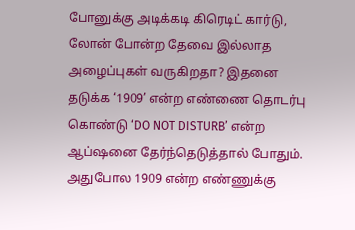போனுக்கு அடிக்கடி கிரெடிட் கார்டு, லோன் போன்ற தேவை இல்லாத அழைப்புகள் வருகிறதா? இதனை தடுக்க ‘1909’ என்ற எண்ணை தொடர்பு கொண்டு ‘DO NOT DISTURB’ என்ற ஆப்ஷனை தேர்ந்தெடுத்தால் போதும். அதுபோல 1909 என்ற எண்ணுக்கு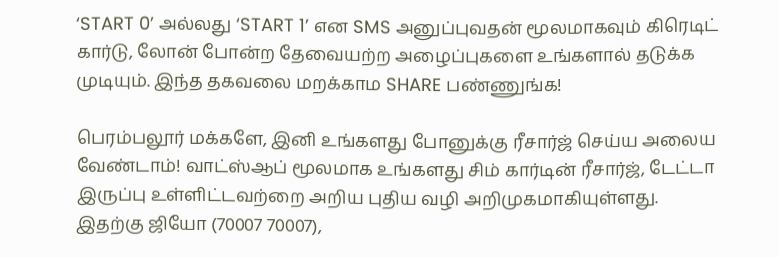‘START 0’ அல்லது ‘START 1’ என SMS அனுப்புவதன் மூலமாகவும் கிரெடிட் கார்டு, லோன் போன்ற தேவையற்ற அழைப்புகளை உங்களால் தடுக்க முடியும். இந்த தகவலை மறக்காம SHARE பண்ணுங்க!

பெரம்பலூர் மக்களே, இனி உங்களது போனுக்கு ரீசார்ஜ் செய்ய அலைய வேண்டாம்! வாட்ஸ்ஆப் மூலமாக உங்களது சிம் கார்டின் ரீசார்ஜ், டேட்டா இருப்பு உள்ளிட்டவற்றை அறிய புதிய வழி அறிமுகமாகியுள்ளது. இதற்கு ஜியோ (70007 70007),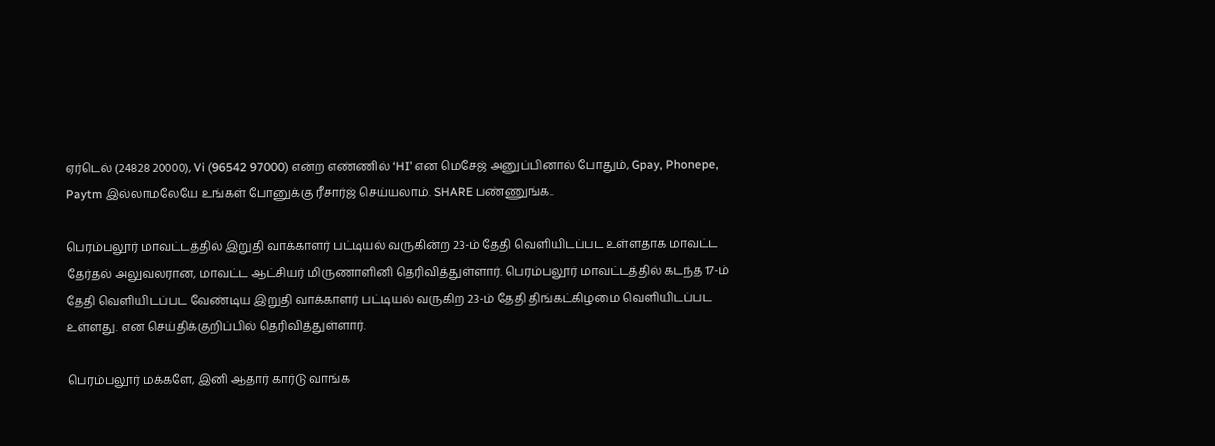ஏர்டெல் (24828 20000), Vi (96542 97000) என்ற எண்ணில் ‘HI’ என மெசேஜ் அனுப்பினால் போதும், Gpay, Phonepe, Paytm இல்லாமலேயே உங்கள் போனுக்கு ரீசார்ஜ் செய்யலாம். SHARE பண்ணுங்க..

பெரம்பலூர் மாவட்டத்தில் இறுதி வாக்காளர் பட்டியல் வருகின்ற 23-ம் தேதி வெளியிடப்பட உள்ளதாக மாவட்ட தேர்தல் அலுவலரான, மாவட்ட ஆட்சியர் மிருணாளினி தெரிவித்துள்ளார். பெரம்பலூர் மாவட்டத்தில் கடந்த 17-ம் தேதி வெளியிடப்பட வேண்டிய இறுதி வாக்காளர் பட்டியல் வருகிற 23-ம் தேதி திங்கட்கிழமை வெளியிடப்பட உள்ளது. என செய்திக்குறிப்பில் தெரிவித்துள்ளார்.

பெரம்பலூர் மக்களே, இனி ஆதார் கார்டு வாங்க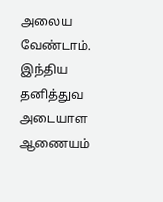அலைய வேண்டாம். இந்திய தனித்துவ அடையாள ஆணையம்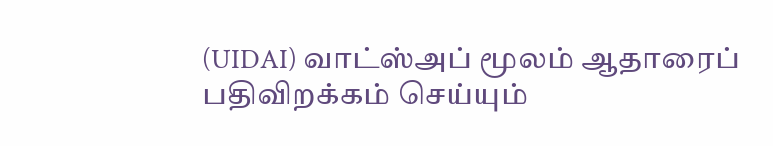(UIDAI) வாட்ஸ்அப் மூலம் ஆதாரைப் பதிவிறக்கம் செய்யும்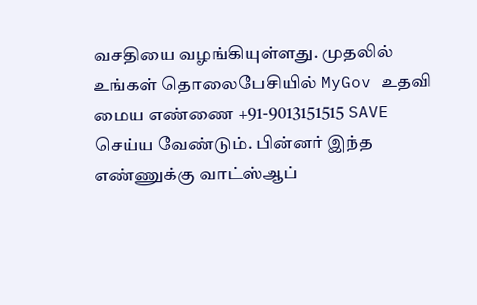வசதியை வழங்கியுள்ளது. முதலில் உங்கள் தொலைபேசியில் MyGov உதவி மைய எண்ணை +91-9013151515 SAVE செய்ய வேண்டும். பின்னர் இந்த எண்ணுக்கு வாட்ஸ்ஆப்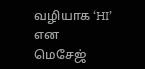வழியாக ‘HI’ என மெசேஜ்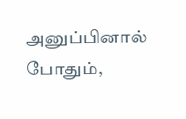அனுப்பினால் போதும்,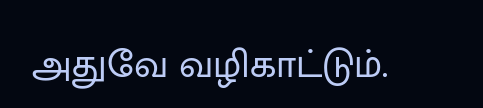அதுவே வழிகாட்டும்.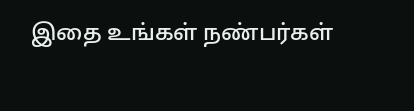இதை உங்கள் நண்பர்கள்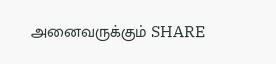அனைவருக்கும் SHARE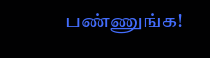பண்ணுங்க!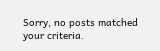Sorry, no posts matched your criteria.